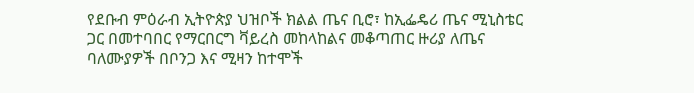የደቡብ ምዕራብ ኢትዮጵያ ህዝቦች ክልል ጤና ቢሮ፣ ከኢፌዴሪ ጤና ሚኒስቴር ጋር በመተባበር የማርበርግ ቫይረስ መከላከልና መቆጣጠር ዙሪያ ለጤና ባለሙያዎች በቦንጋ እና ሚዛን ከተሞች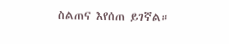ስልጠና እየሰጠ ይገኛል።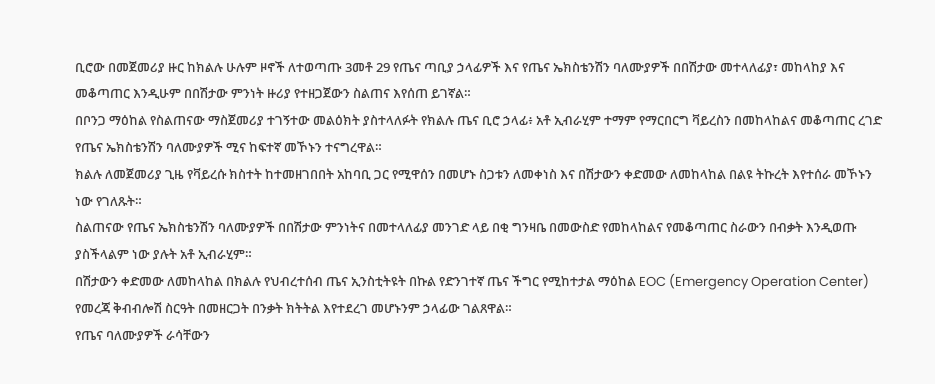ቢሮው በመጀመሪያ ዙር ከክልሉ ሁሉም ዞኖች ለተወጣጡ 3መቶ 29 የጤና ጣቢያ ኃላፊዎች እና የጤና ኤክስቴንሽን ባለሙያዎች በበሽታው መተላለፊያ፣ መከላከያ እና መቆጣጠር እንዲሁም በበሽታው ምንነት ዙሪያ የተዘጋጀውን ስልጠና እየሰጠ ይገኛል።
በቦንጋ ማዕከል የስልጠናው ማስጀመሪያ ተገኝተው መልዕክት ያስተላለፉት የክልሉ ጤና ቢሮ ኃላፊ፥ አቶ ኢብራሂም ተማም የማርበርግ ቫይረስን በመከላከልና መቆጣጠር ረገድ የጤና ኤክስቴንሽን ባለሙያዎች ሚና ከፍተኛ መኾኑን ተናግረዋል።
ክልሉ ለመጀመሪያ ጊዜ የቫይረሱ ክስተት ከተመዘገበበት አከባቢ ጋር የሚዋሰን በመሆኑ ስጋቱን ለመቀነስ እና በሽታውን ቀድመው ለመከላከል በልዩ ትኩረት እየተሰራ መኾኑን ነው የገለጹት።
ስልጠናው የጤና ኤክስቴንሽን ባለሙያዎች በበሽታው ምንነትና በመተላለፊያ መንገድ ላይ በቂ ግንዛቤ በመውስድ የመከላከልና የመቆጣጠር ስራውን በብቃት እንዲወጡ ያስችላልም ነው ያሉት አቶ ኢብራሂም።
በሽታውን ቀድመው ለመከላከል በክልሉ የህብረተሰብ ጤና ኢንስቲትዩት በኩል የድንገተኛ ጤና ችግር የሚከተታል ማዕከል EOC (Emergency Operation Center) የመረጃ ቅብብሎሽ ስርዓት በመዘርጋት በንቃት ክትትል እየተደረገ መሆኑንም ኃላፊው ገልጸዋል።
የጤና ባለሙያዎች ራሳቸውን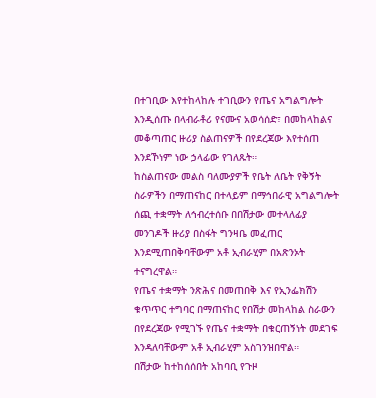በተገቢው እየተከላከሉ ተገቢውን የጤና አግልግሎት እንዲሰጡ በላብራቶሪ የናሙና አወሳሰድ፣ በመከላከልና መቆጣጠር ዙሪያ ስልጠናዎች በየደረጃው እየተሰጠ እንደኾነም ነው ኃላፊው የገለጹት።
ከስልጠናው መልስ ባለሙያዎች የቤት ለቤት የቅኝት ስራዎችን በማጠናከር በተላይም በማኅበራዊ አግልግሎት ሰጪ ተቋማት ለኅብረተሰቡ በበሽታው መተላለፊያ መንገዶች ዙሪያ በስፋት ግንዛቤ መፈጠር እንደሚጠበቅባቸውም አቶ ኢብራሂም በአጽንኦት ተናግረዋል።
የጤና ተቋማት ንጽሕና በመጠበቅ እና የኢንፌክሽን ቁጥጥር ተግባር በማጠናከር የበሽታ መከላከል ስራውን በየደረጃው የሚገኙ የጤና ተቋማት በቁርጠኝነት መደገፍ እንዳለባቸውም አቶ ኢብራሂም አስገንዝበዋል።
በሽታው ከተከሰሰበት አከባቢ የጉዞ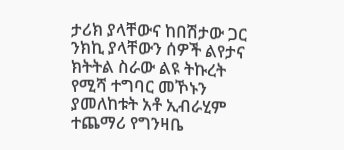ታሪክ ያላቸውና ከበሽታው ጋር ንክኪ ያላቸውን ሰዎች ልየታና ክትትል ስራው ልዩ ትኩረት የሚሻ ተግባር መኾኑን ያመለከቱት አቶ ኢብራሂም ተጨማሪ የግንዛቤ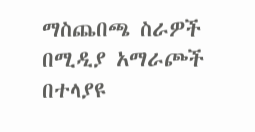ማስጨበጫ ስራዎች በሚዲያ አማራጮች በተላያዩ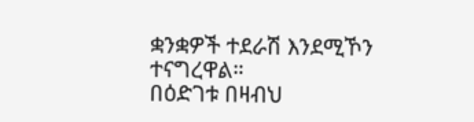ቋንቋዎች ተደራሽ እንደሚኾን ተናግረዋል።
በዕድገቱ በዛብህ